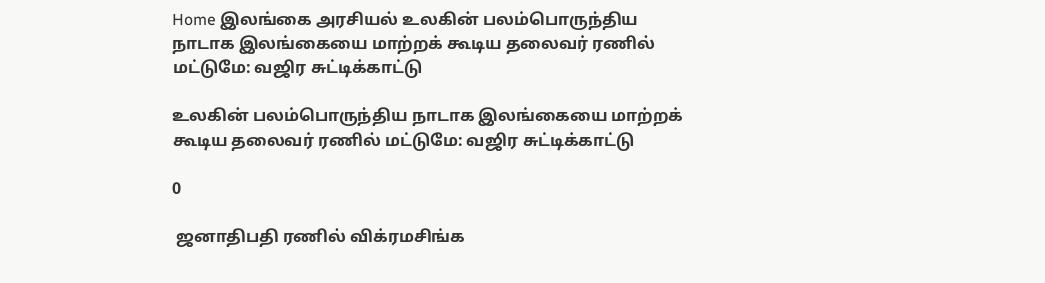Home இலங்கை அரசியல் உலகின் பலம்பொருந்திய நாடாக இலங்கையை மாற்றக் கூடிய தலைவர் ரணில் மட்டுமே: வஜிர சுட்டிக்காட்டு

உலகின் பலம்பொருந்திய நாடாக இலங்கையை மாற்றக் கூடிய தலைவர் ரணில் மட்டுமே: வஜிர சுட்டிக்காட்டு

0

 ஜனாதிபதி ரணில் விக்ரமசிங்க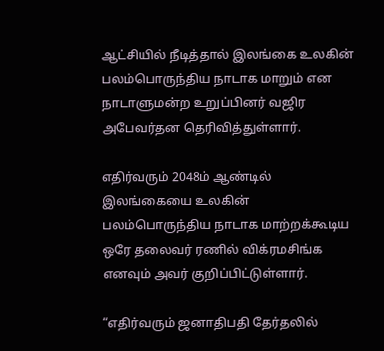ஆட்சியில் நீடித்தால் இலங்கை உலகின் பலம்பொருந்திய நாடாக மாறும் என நாடாளுமன்ற உறுப்பினர் வஜிர அபேவர்தன தெரிவித்துள்ளார்.

எதிர்வரும் 2048ம் ஆண்டில் இலங்கையை உலகின் பலம்பொருந்திய நாடாக மாற்றக்கூடிய ஒரே தலைவர் ரணில் விக்ரமசிங்க எனவும் அவர் குறிப்பிட்டுள்ளார்.

“எதிர்வரும் ஜனாதிபதி தேர்தலில்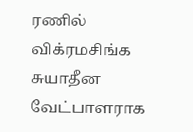ரணில் விக்ரமசிங்க சுயாதீன வேட்பாளராக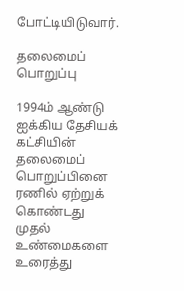போட்டியிடுவார்.

தலைமைப் பொறுப்பு

1994ம் ஆண்டு ஐக்கிய தேசியக் கட்சியின் தலைமைப் பொறுப்பினை ரணில் ஏற்றுக் கொண்டது முதல் உண்மைகளை உரைத்து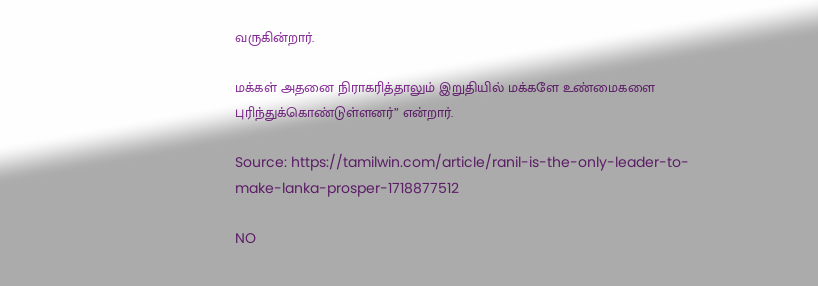வருகின்றார்.

மக்கள் அதனை நிராகரித்தாலும் இறுதியில் மக்களே உண்மைகளை புரிந்துக்கொண்டுள்ளனர்” என்றார்.

Source: https://tamilwin.com/article/ranil-is-the-only-leader-to-make-lanka-prosper-1718877512

NO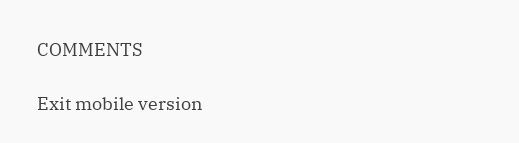COMMENTS

Exit mobile version